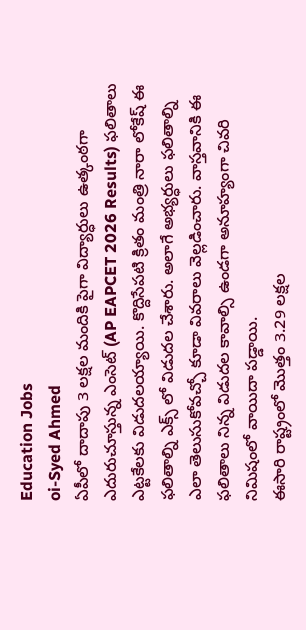Education Jobs
oi-Syed Ahmed
ఏపీలో దాదాపు 3 లక్షల మందికి పైగా విద్యార్ధులు ఉత్కంఠగా ఎదురుచూస్తున్న ఎంసెట్ (AP EAPCET 2026 Results) ఫలితాలు ఎట్టకేలకు విడుదలయ్యాయి. కొద్దిసేపటి క్రితం మంత్రి నారా లోకేష్ ఈ ఫలితాల్ని ఎక్స్ లో విడుదల చేశారు. అలాగే అభ్యర్ధులు ఫలితాల్ని ఎలా తెలుసుకోవచ్చో కూడా వివరాలు వెల్లడించారు. వాస్తవానికి ఈ ఫలితాలు నిన్న విడుదల కావాల్సి ఉండగా అనూహ్యంగా చివరి నిమిషంలో వాయిదా పడ్డాయి.
ఈసారి రాష్ట్రంలో మొత్తం 3.29 లక్షల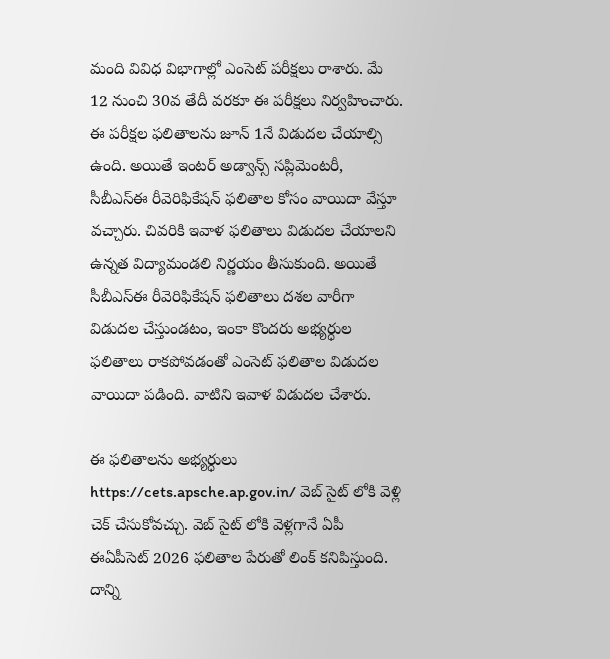మంది వివిధ విభాగాల్లో ఎంసెట్ పరీక్షలు రాశారు. మే 12 నుంచి 30వ తేదీ వరకూ ఈ పరీక్షలు నిర్వహించారు. ఈ పరీక్షల ఫలితాలను జూన్ 1నే విడుదల చేయాల్సి ఉంది. అయితే ఇంటర్ అడ్వాన్స్ సప్లిమెంటరీ, సీబీఎస్ఈ రీవెరిఫికేషన్ ఫలితాల కోసం వాయిదా వేస్తూ వచ్చారు. చివరికి ఇవాళ ఫలితాలు విడుదల చేయాలని ఉన్నత విద్యామండలి నిర్ణయం తీసుకుంది. అయితే సీబీఎస్ఈ రీవెరిఫికేషన్ ఫలితాలు దశల వారీగా విడుదల చేస్తుండటం, ఇంకా కొందరు అభ్యర్ధుల ఫలితాలు రాకపోవడంతో ఎంసెట్ ఫలితాల విడుదల వాయిదా పడింది. వాటిని ఇవాళ విడుదల చేశారు.

ఈ ఫలితాలను అభ్యర్ధులు https://cets.apsche.ap.gov.in/ వెబ్ సైట్ లోకి వెళ్లి చెక్ చేసుకోవచ్చు. వెబ్ సైట్ లోకి వెళ్లగానే ఏపీ ఈఏపీసెట్ 2026 ఫలితాల పేరుతో లింక్ కనిపిస్తుంది. దాన్ని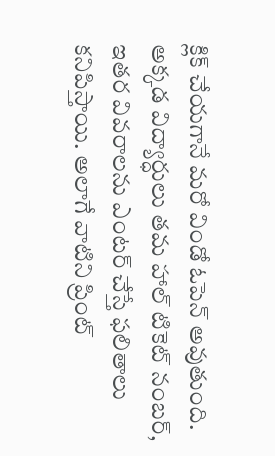క్లిక్ చేయగానే మరో విండో ఓపెన్ అవుతుంది. అక్కడ విద్యార్ధులు తమ హాల్ టికెట్ నంబర్, ఇతర వివరాలను ఎంటర్ చేస్తే ఫలితాలు కనిపిస్తాయి. అలాగే వాటిని ప్రింట్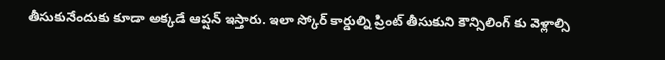తీసుకునేందుకు కూడా అక్కడే ఆప్షన్ ఇస్తారు. ఇలా స్కోర్ కార్డుల్ని ప్రింట్ తీసుకుని కౌన్సిలింగ్ కు వెళ్లాల్సి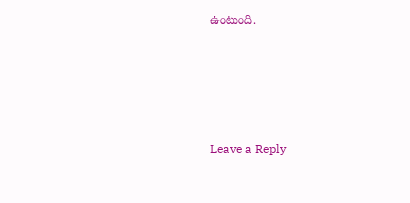ఉంటుంది.








Leave a Reply